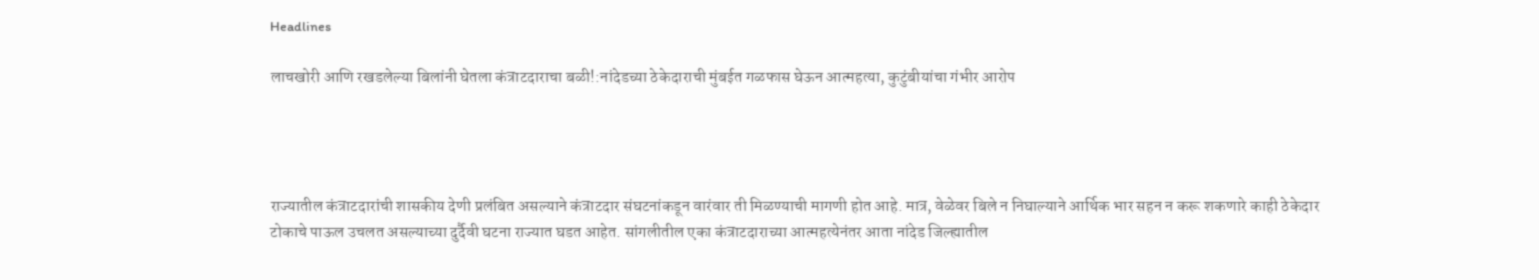Headlines

लाचखोरी आणि रखडलेल्या बिलांनी घेतला कंत्राटदाराचा बळी!:नांदेडच्या ठेकेदाराची मुंबईत गळफास घेऊन आत्महत्या, कुटुंबीयांचा गंभीर आरोप




राज्यातील कंत्राटदारांची शासकीय देणी प्रलंबित असल्याने कंत्राटदार संघटनांकडून वारंवार ती मिळण्याची मागणी होत आहे. मात्र, वेळेवर बिले न निघाल्याने आर्थिक भार सहन न करू शकणारे काही ठेकेदार टोकाचे पाऊल उचलत असल्याच्या दुर्दैवी घटना राज्यात घडत आहेत. सांगलीतील एका कंत्राटदाराच्या आत्महत्येनंतर आता नांदेड जिल्ह्यातील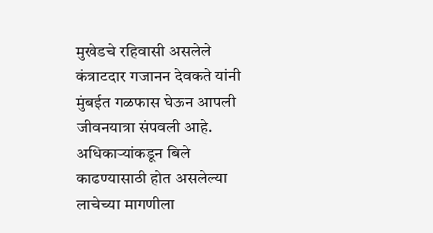मुखेडचे रहिवासी असलेले कंत्राटदार गजानन देवकते यांनी मुंबईत गळफास घेऊन आपली जीवनयात्रा संपवली आहे. अधिकाऱ्यांकडून बिले काढण्यासाठी होत असलेल्या लाचेच्या मागणीला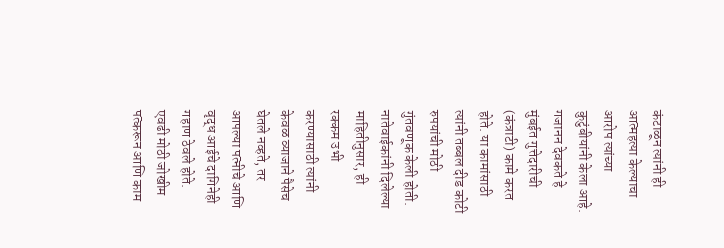कंटाळून त्यांनी ही आत्महत्या केल्याचा आरोप त्यांच्या कुटुंबीयांनी केला आहे. गजानन देवकते हे मुंबईत गुत्तेदारीची (कंत्राटी) कामे करत होते. या कामांसाठी त्यांनी तब्बल दीड कोटी रुपयांची मोठी गुंतवणूक केली होती. नातेवाईकांनी दिलेल्या माहितीनुसार, ही रक्कम उभी करण्यासाठी त्यांनी केवळ व्याजाने पैसेच घेतले नव्हते, तर आपल्या पत्नीचे आणि वृद्ध आईचे दागिनेही गहाण ठेवले होते. एवढी मोठी जोखीम पत्करून आणि काम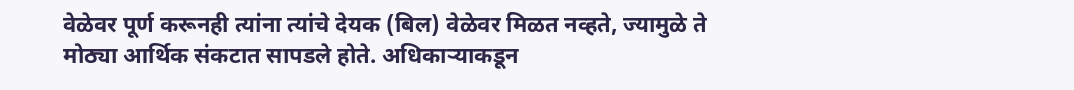वेळेवर पूर्ण करूनही त्यांना त्यांचे देयक (बिल) वेळेवर मिळत नव्हते, ज्यामुळे ते मोठ्या आर्थिक संकटात सापडले होते. अधिकाऱ्याकडून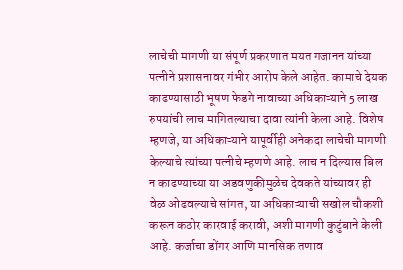लाचेची मागणी या संपूर्ण प्रकरणात मयत गजानन यांच्या पत्नीने प्रशासनावर गंभीर आरोप केले आहेत. कामाचे देयक काढण्यासाठी भूषण फेडगे नावाच्या अधिकाऱ्याने 5 लाख रुपयांची लाच मागितल्याचा दावा त्यांनी केला आहे. विशेष म्हणजे, या अधिकाऱ्याने यापूर्वीही अनेकदा लाचेची मागणी केल्याचे त्यांच्या पत्नीचे म्हणणे आहे. लाच न दिल्यास बिल न काढण्याच्या या अडवणुकीमुळेच देवकते यांच्यावर ही वेळ ओढवल्याचे सांगत, या अधिकाऱ्याची सखोल चौकशी करून कठोर कारवाई करावी, अशी मागणी कुटुंबाने केली आहे. कर्जाचा डोंगर आणि मानसिक तणाव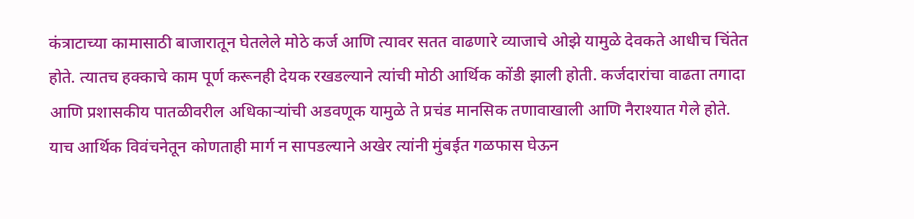कंत्राटाच्या कामासाठी बाजारातून घेतलेले मोठे कर्ज आणि त्यावर सतत वाढणारे व्याजाचे ओझे यामुळे देवकते आधीच चिंतेत होते. त्यातच हक्काचे काम पूर्ण करूनही देयक रखडल्याने त्यांची मोठी आर्थिक कोंडी झाली होती. कर्जदारांचा वाढता तगादा आणि प्रशासकीय पातळीवरील अधिकाऱ्यांची अडवणूक यामुळे ते प्रचंड मानसिक तणावाखाली आणि नैराश्यात गेले होते. याच आर्थिक विवंचनेतून कोणताही मार्ग न सापडल्याने अखेर त्यांनी मुंबईत गळफास घेऊन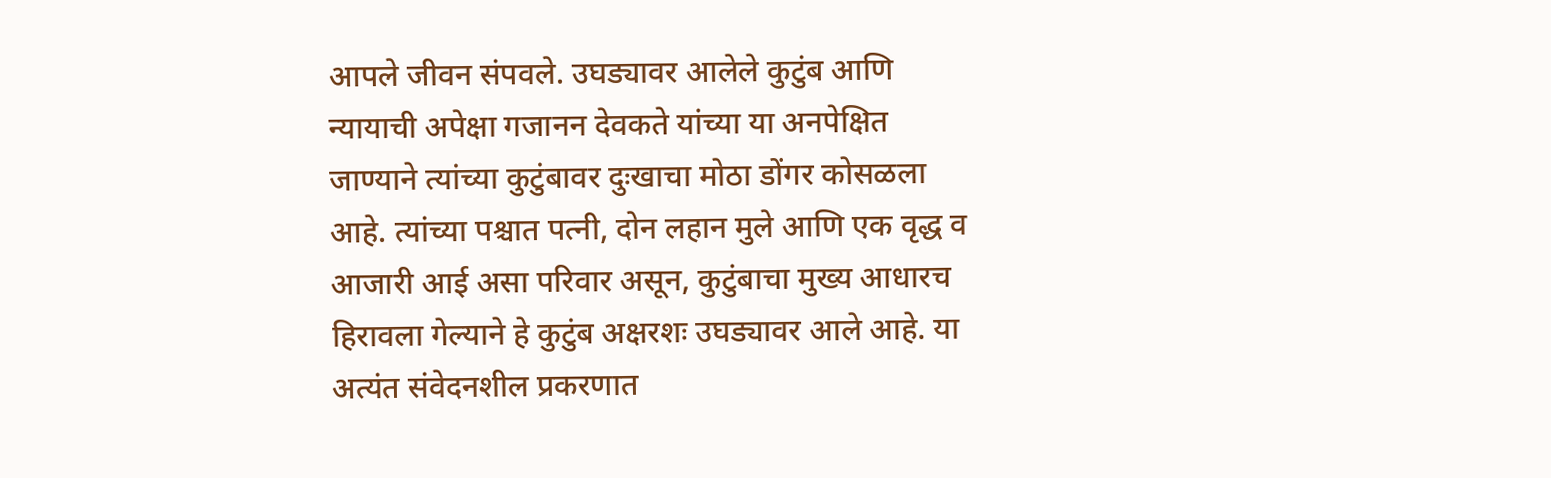आपले जीवन संपवले. उघड्यावर आलेले कुटुंब आणि न्यायाची अपेक्षा गजानन देवकते यांच्या या अनपेक्षित जाण्याने त्यांच्या कुटुंबावर दुःखाचा मोठा डोंगर कोसळला आहे. त्यांच्या पश्चात पत्नी, दोन लहान मुले आणि एक वृद्ध व आजारी आई असा परिवार असून, कुटुंबाचा मुख्य आधारच हिरावला गेल्याने हे कुटुंब अक्षरशः उघड्यावर आले आहे. या अत्यंत संवेदनशील प्रकरणात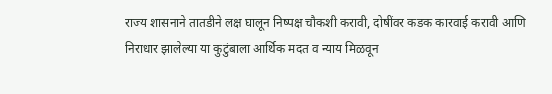राज्य शासनाने तातडीने लक्ष घालून निष्पक्ष चौकशी करावी, दोषींवर कडक कारवाई करावी आणि निराधार झालेल्या या कुटुंबाला आर्थिक मदत व न्याय मिळवून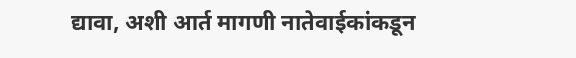द्यावा, अशी आर्त मागणी नातेवाईकांकडून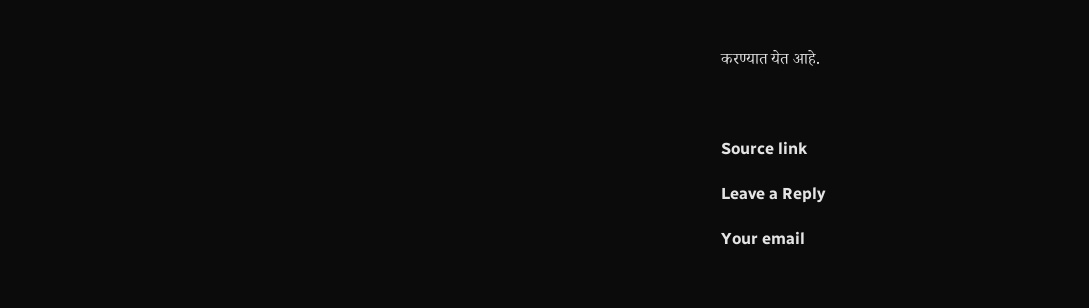करण्यात येत आहे.



Source link

Leave a Reply

Your email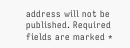address will not be published. Required fields are marked *